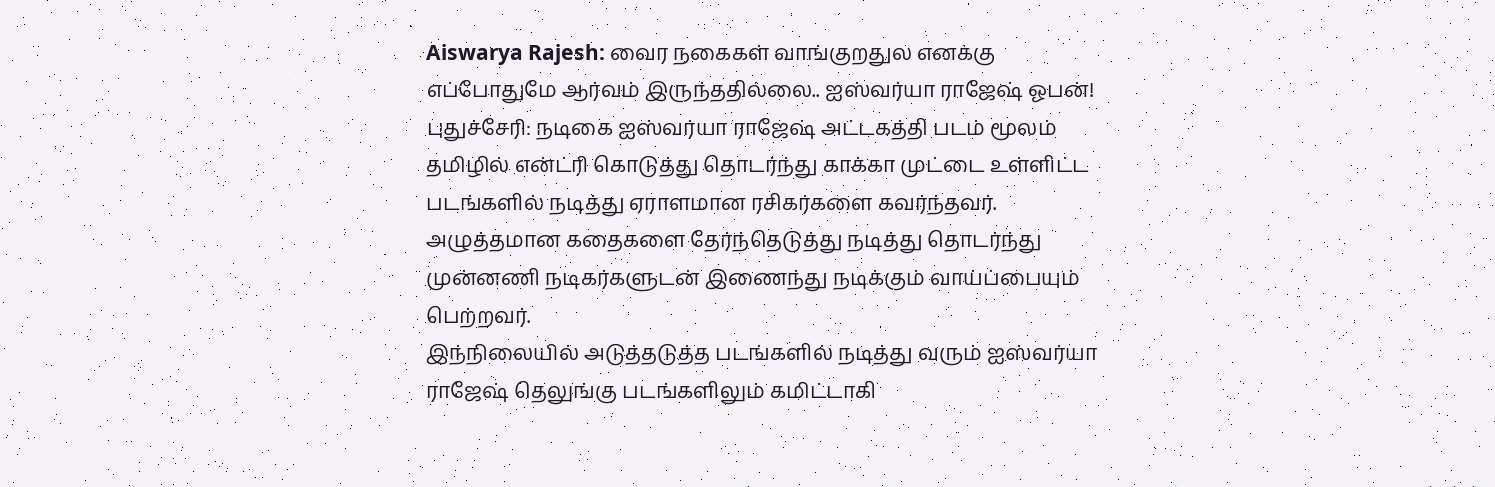Aiswarya Rajesh: வைர நகைகள் வாங்குறதுல எனக்கு எப்போதுமே ஆர்வம் இருந்ததில்லை.. ஐஸ்வர்யா ராஜேஷ் ஓபன்!
புதுச்சேரி: நடிகை ஐஸ்வர்யா ராஜேஷ் அட்டகத்தி படம் மூலம் தமிழில் என்ட்ரி கொடுத்து தொடர்ந்து காக்கா முட்டை உள்ளிட்ட படங்களில் நடித்து ஏராளமான ரசிகர்களை கவர்ந்தவர். அழுத்தமான கதைகளை தேர்ந்தெடுத்து நடித்து தொடர்ந்து முன்னணி நடிகர்களுடன் இணைந்து நடிக்கும் வாய்ப்பையும் பெற்றவர்.
இந்நிலையில் அடுத்தடுத்த படங்களில் நடித்து வரும் ஐஸ்வர்யா ராஜேஷ் தெலுங்கு படங்களிலும் கமிட்டாகி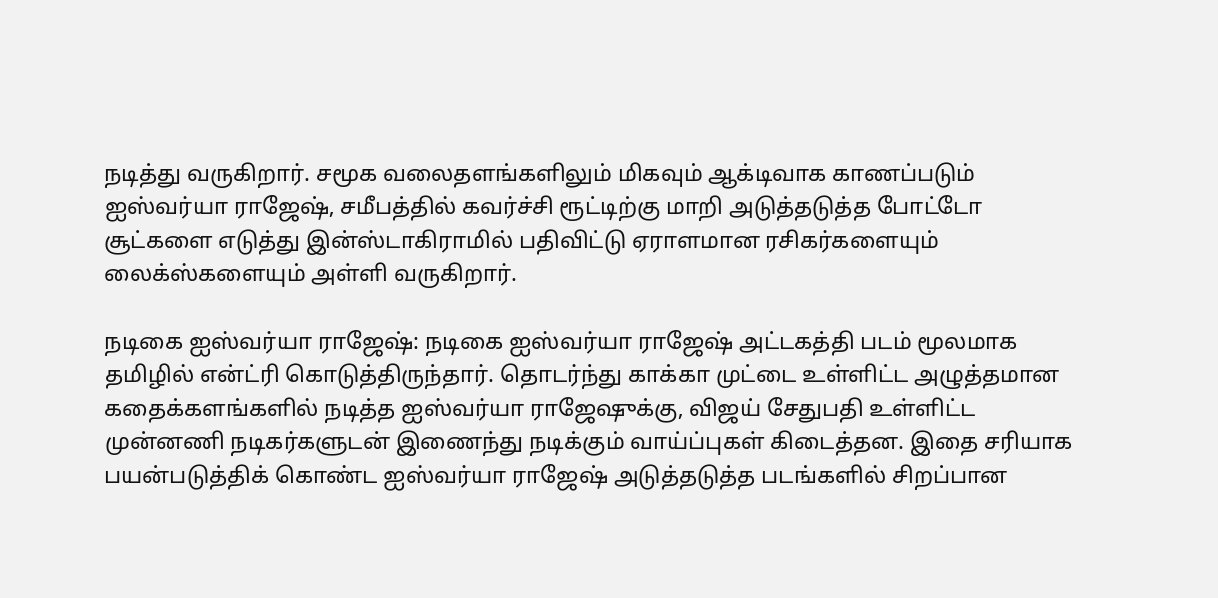நடித்து வருகிறார். சமூக வலைதளங்களிலும் மிகவும் ஆக்டிவாக காணப்படும் ஐஸ்வர்யா ராஜேஷ், சமீபத்தில் கவர்ச்சி ரூட்டிற்கு மாறி அடுத்தடுத்த போட்டோ சூட்களை எடுத்து இன்ஸ்டாகிராமில் பதிவிட்டு ஏராளமான ரசிகர்களையும் லைக்ஸ்களையும் அள்ளி வருகிறார்.

நடிகை ஐஸ்வர்யா ராஜேஷ்: நடிகை ஐஸ்வர்யா ராஜேஷ் அட்டகத்தி படம் மூலமாக தமிழில் என்ட்ரி கொடுத்திருந்தார். தொடர்ந்து காக்கா முட்டை உள்ளிட்ட அழுத்தமான கதைக்களங்களில் நடித்த ஐஸ்வர்யா ராஜேஷுக்கு, விஜய் சேதுபதி உள்ளிட்ட முன்னணி நடிகர்களுடன் இணைந்து நடிக்கும் வாய்ப்புகள் கிடைத்தன. இதை சரியாக பயன்படுத்திக் கொண்ட ஐஸ்வர்யா ராஜேஷ் அடுத்தடுத்த படங்களில் சிறப்பான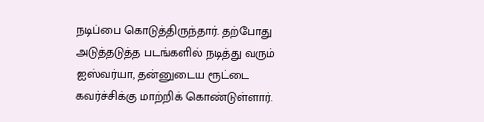நடிப்பை கொடுத்திருந்தார். தற்போது அடுத்தடுத்த படங்களில் நடித்து வரும் ஐஸ்வர்யா, தன்னுடைய ரூட்டை கவர்ச்சிக்கு மாற்றிக் கொண்டுள்ளார்.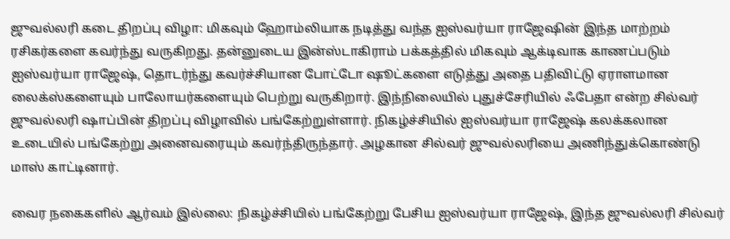ஜுவல்லரி கடை திறப்பு விழா: மிகவும் ஹோம்லியாக நடித்து வந்த ஐஸ்வர்யா ராஜேஷின் இந்த மாற்றம் ரசிகர்களை கவர்ந்து வருகிறது. தன்னுடைய இன்ஸ்டாகிராம் பக்கத்தில் மிகவும் ஆக்டிவாக காணப்படும் ஐஸ்வர்யா ராஜேஷ், தொடர்ந்து கவர்ச்சியான போட்டோ ஷூட்களை எடுத்து அதை பதிவிட்டு ஏராளமான லைக்ஸ்களையும் பாலோயர்களையும் பெற்று வருகிறார். இந்நிலையில் புதுச்சேரியில் ஃபேதா என்ற சில்வர் ஜுவல்லரி ஷாப்பின் திறப்பு விழாவில் பங்கேற்றுள்ளார். நிகழ்ச்சியில் ஐஸ்வர்யா ராஜேஷ் கலக்கலான உடையில் பங்கேற்று அனைவரையும் கவர்ந்திருந்தார். அழகான சில்வர் ஜுவல்லரியை அணிந்துக்கொண்டு மாஸ் காட்டினார்.

வைர நகைகளில் ஆர்வம் இல்லை: நிகழ்ச்சியில் பங்கேற்று பேசிய ஐஸ்வர்யா ராஜேஷ், இந்த ஜுவல்லரி சில்வர்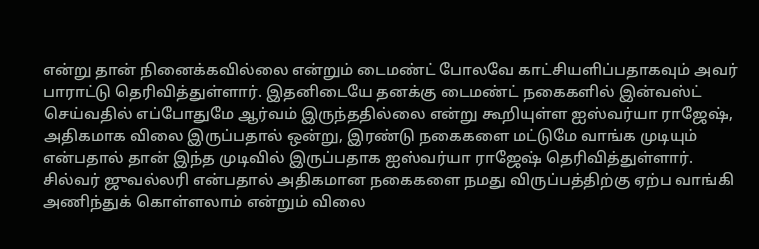என்று தான் நினைக்கவில்லை என்றும் டைமண்ட் போலவே காட்சியளிப்பதாகவும் அவர் பாராட்டு தெரிவித்துள்ளார். இதனிடையே தனக்கு டைமண்ட் நகைகளில் இன்வஸ்ட் செய்வதில் எப்போதுமே ஆர்வம் இருந்ததில்லை என்று கூறியுள்ள ஐஸ்வர்யா ராஜேஷ், அதிகமாக விலை இருப்பதால் ஒன்று, இரண்டு நகைகளை மட்டுமே வாங்க முடியும் என்பதால் தான் இந்த முடிவில் இருப்பதாக ஐஸ்வர்யா ராஜேஷ் தெரிவித்துள்ளார். சில்வர் ஜுவல்லரி என்பதால் அதிகமான நகைகளை நமது விருப்பத்திற்கு ஏற்ப வாங்கி அணிந்துக் கொள்ளலாம் என்றும் விலை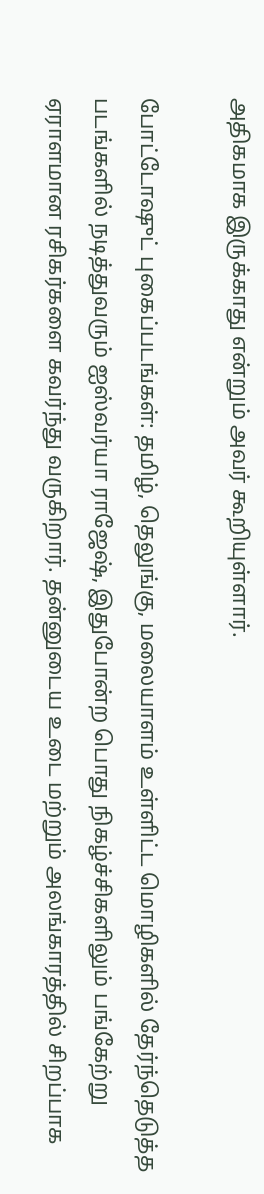அதிகமாக இருக்காது என்றும் அவர் கூறியுள்ளார்.

போட்டோஷுட் புகைப்படங்கள்: தமிழ், தெலுங்கு, மலையாளம் உள்ளிட்ட மொழிகளில் தேர்ந்தெடுத்த படங்களில் நடித்துவரும் ஐஸ்வர்யா ராஜேஷ், இதுபோன்ற பொது நிகழ்ச்சிகளிலும் பங்கேற்று ஏராளமான ரசிகர்களை கவர்ந்து வருகிறார். தன்னுடைய உடை மற்றும் அலங்காரத்தில் சிறப்பாக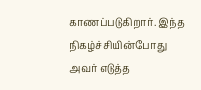காணப்படுகிறார். இந்த நிகழ்ச்சியின்போது அவர் எடுத்த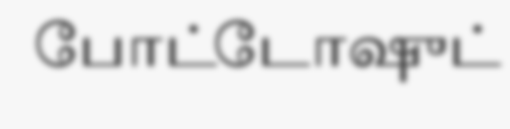போட்டோஷுட்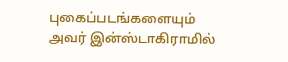புகைப்படங்களையும் அவர் இன்ஸ்டாகிராமில்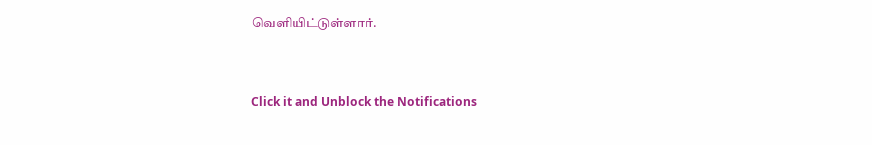வெளியிட்டுள்ளார்.



Click it and Unblock the Notifications